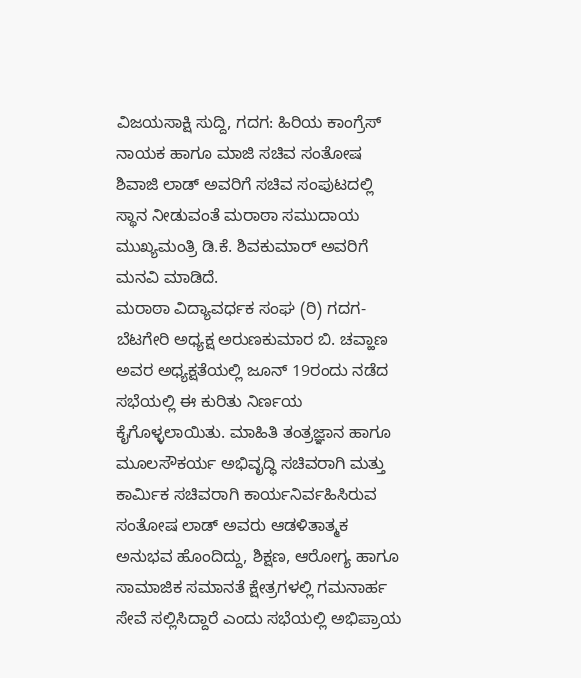ವಿಜಯಸಾಕ್ಷಿ ಸುದ್ದಿ, ಗದಗ: ಹಿರಿಯ ಕಾಂಗ್ರೆಸ್ ನಾಯಕ ಹಾಗೂ ಮಾಜಿ ಸಚಿವ ಸಂತೋಷ ಶಿವಾಜಿ ಲಾಡ್ ಅವರಿಗೆ ಸಚಿವ ಸಂಪುಟದಲ್ಲಿ ಸ್ಥಾನ ನೀಡುವಂತೆ ಮರಾಠಾ ಸಮುದಾಯ ಮುಖ್ಯಮಂತ್ರಿ ಡಿ.ಕೆ. ಶಿವಕುಮಾರ್ ಅವರಿಗೆ ಮನವಿ ಮಾಡಿದೆ.
ಮರಾಠಾ ವಿದ್ಯಾವರ್ಧಕ ಸಂಘ (ರಿ) ಗದಗ-ಬೆಟಗೇರಿ ಅಧ್ಯಕ್ಷ ಅರುಣಕುಮಾರ ಬಿ. ಚವ್ಹಾಣ ಅವರ ಅಧ್ಯಕ್ಷತೆಯಲ್ಲಿ ಜೂನ್ 19ರಂದು ನಡೆದ ಸಭೆಯಲ್ಲಿ ಈ ಕುರಿತು ನಿರ್ಣಯ ಕೈಗೊಳ್ಳಲಾಯಿತು. ಮಾಹಿತಿ ತಂತ್ರಜ್ಞಾನ ಹಾಗೂ ಮೂಲಸೌಕರ್ಯ ಅಭಿವೃದ್ಧಿ ಸಚಿವರಾಗಿ ಮತ್ತು ಕಾರ್ಮಿಕ ಸಚಿವರಾಗಿ ಕಾರ್ಯನಿರ್ವಹಿಸಿರುವ ಸಂತೋಷ ಲಾಡ್ ಅವರು ಆಡಳಿತಾತ್ಮಕ ಅನುಭವ ಹೊಂದಿದ್ದು, ಶಿಕ್ಷಣ, ಆರೋಗ್ಯ ಹಾಗೂ ಸಾಮಾಜಿಕ ಸಮಾನತೆ ಕ್ಷೇತ್ರಗಳಲ್ಲಿ ಗಮನಾರ್ಹ ಸೇವೆ ಸಲ್ಲಿಸಿದ್ದಾರೆ ಎಂದು ಸಭೆಯಲ್ಲಿ ಅಭಿಪ್ರಾಯ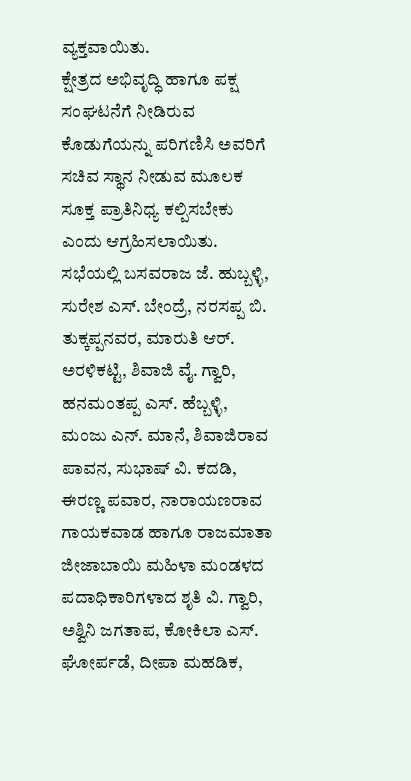ವ್ಯಕ್ತವಾಯಿತು.
ಕ್ಷೇತ್ರದ ಅಭಿವೃದ್ಧಿ ಹಾಗೂ ಪಕ್ಷ ಸಂಘಟನೆಗೆ ನೀಡಿರುವ ಕೊಡುಗೆಯನ್ನು ಪರಿಗಣಿಸಿ ಅವರಿಗೆ ಸಚಿವ ಸ್ಥಾನ ನೀಡುವ ಮೂಲಕ ಸೂಕ್ತ ಪ್ರಾತಿನಿಧ್ಯ ಕಲ್ಪಿಸಬೇಕು ಎಂದು ಆಗ್ರಹಿಸಲಾಯಿತು.
ಸಭೆಯಲ್ಲಿ ಬಸವರಾಜ ಜೆ. ಹುಬ್ಬಳ್ಳಿ, ಸುರೇಶ ಎಸ್. ಬೇಂದ್ರೆ, ನರಸಪ್ಪ ಬಿ. ತುಕ್ಕಪ್ಪನವರ, ಮಾರುತಿ ಆರ್. ಅರಳಿಕಟ್ಟಿ, ಶಿವಾಜಿ ವೈ. ಗ್ವಾರಿ, ಹನಮಂತಪ್ಪ ಎಸ್. ಹೆಬ್ಬಳ್ಳಿ, ಮಂಜು ಎನ್. ಮಾನೆ, ಶಿವಾಜಿರಾವ ಪಾವನ, ಸುಭಾಷ್ ವಿ. ಕದಡಿ, ಈರಣ್ಣ ಪವಾರ, ನಾರಾಯಣರಾವ ಗಾಯಕವಾಡ ಹಾಗೂ ರಾಜಮಾತಾ ಜೀಜಾಬಾಯಿ ಮಹಿಳಾ ಮಂಡಳದ ಪದಾಧಿಕಾರಿಗಳಾದ ಶೃತಿ ವಿ. ಗ್ವಾರಿ, ಅಶ್ವಿನಿ ಜಗತಾಪ, ಕೋಕಿಲಾ ಎಸ್. ಘೋರ್ಪಡೆ, ದೀಪಾ ಮಹಡಿಕ,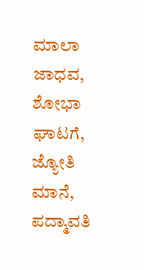ಮಾಲಾ ಜಾಧವ, ಶೋಭಾ ಘಾಟಗೆ, ಜ್ಯೋತಿ ಮಾನೆ, ಪದ್ಮಾವತಿ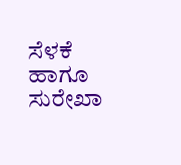ಸೆಳಕೆ ಹಾಗೂ ಸುರೇಖಾ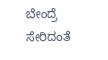ಬೇಂದ್ರೆ ಸೇರಿದಂತೆ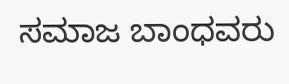ಸಮಾಜ ಬಾಂಧವರು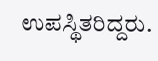ಉಪಸ್ಥಿತರಿದ್ದರು.